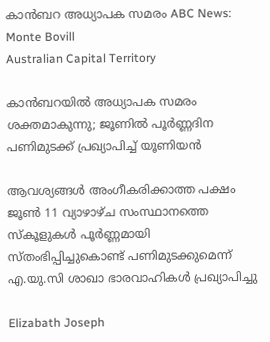കാൻബറ അധ്യാപക സമരം ABC News: Monte Bovill
Australian Capital Territory

കാൻബറയിൽ അധ്യാപക സമരം ശക്തമാകുന്നു; ജൂണിൽ പൂർണ്ണദിന പണിമുടക്ക് പ്രഖ്യാപിച്ച് യൂണിയൻ

ആവശ്യങ്ങൾ അംഗീകരിക്കാത്ത പക്ഷം ജൂൺ 11 വ്യാഴാഴ്ച സംസ്ഥാനത്തെ സ്കൂളുകൾ പൂർണ്ണമായി സ്തംഭിപ്പിച്ചുകൊണ്ട് പണിമുടക്കുമെന്ന് എ.യു.സി ശാഖാ ഭാരവാഹികൾ പ്രഖ്യാപിച്ചു

Elizabath Joseph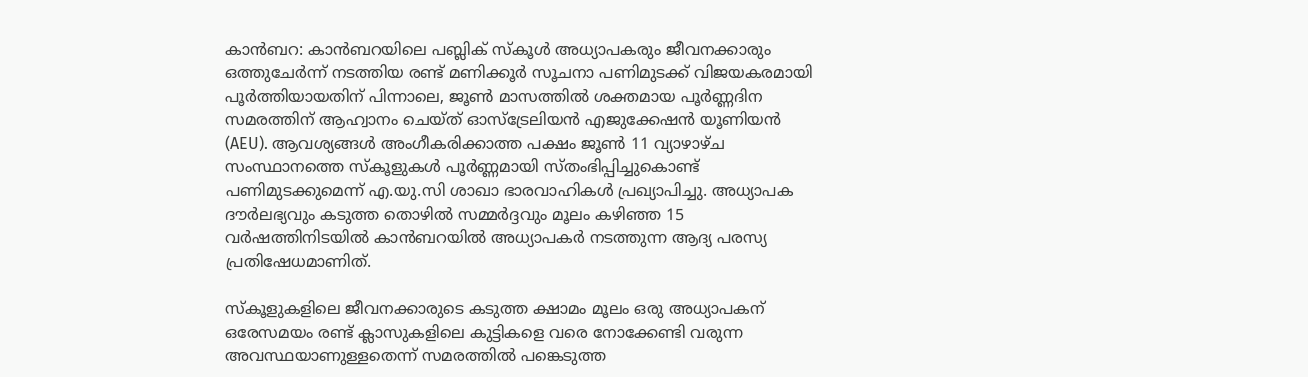കാൻബറ: കാൻബറയിലെ പബ്ലിക് സ്കൂൾ അധ്യാപകരും ജീവനക്കാരും ഒത്തുചേർന്ന് നടത്തിയ രണ്ട് മണിക്കൂർ സൂചനാ പണിമുടക്ക് വിജയകരമായി പൂർത്തിയായതിന് പിന്നാലെ, ജൂൺ മാസത്തിൽ ശക്തമായ പൂർണ്ണദിന സമരത്തിന് ആഹ്വാനം ചെയ്ത് ഓസ്‌ട്രേലിയൻ എജുക്കേഷൻ യൂണിയൻ (AEU). ആവശ്യങ്ങൾ അംഗീകരിക്കാത്ത പക്ഷം ജൂൺ 11 വ്യാഴാഴ്ച സംസ്ഥാനത്തെ സ്കൂളുകൾ പൂർണ്ണമായി സ്തംഭിപ്പിച്ചുകൊണ്ട് പണിമുടക്കുമെന്ന് എ.യു.സി ശാഖാ ഭാരവാഹികൾ പ്രഖ്യാപിച്ചു. അധ്യാപക ദൗർലഭ്യവും കടുത്ത തൊഴിൽ സമ്മർദ്ദവും മൂലം കഴിഞ്ഞ 15 വർഷത്തിനിടയിൽ കാൻബറയിൽ അധ്യാപകർ നടത്തുന്ന ആദ്യ പരസ്യ പ്രതിഷേധമാണിത്.

സ്കൂളുകളിലെ ജീവനക്കാരുടെ കടുത്ത ക്ഷാമം മൂലം ഒരു അധ്യാപകന് ഒരേസമയം രണ്ട് ക്ലാസുകളിലെ കുട്ടികളെ വരെ നോക്കേണ്ടി വരുന്ന അവസ്ഥയാണുള്ളതെന്ന് സമരത്തിൽ പങ്കെടുത്ത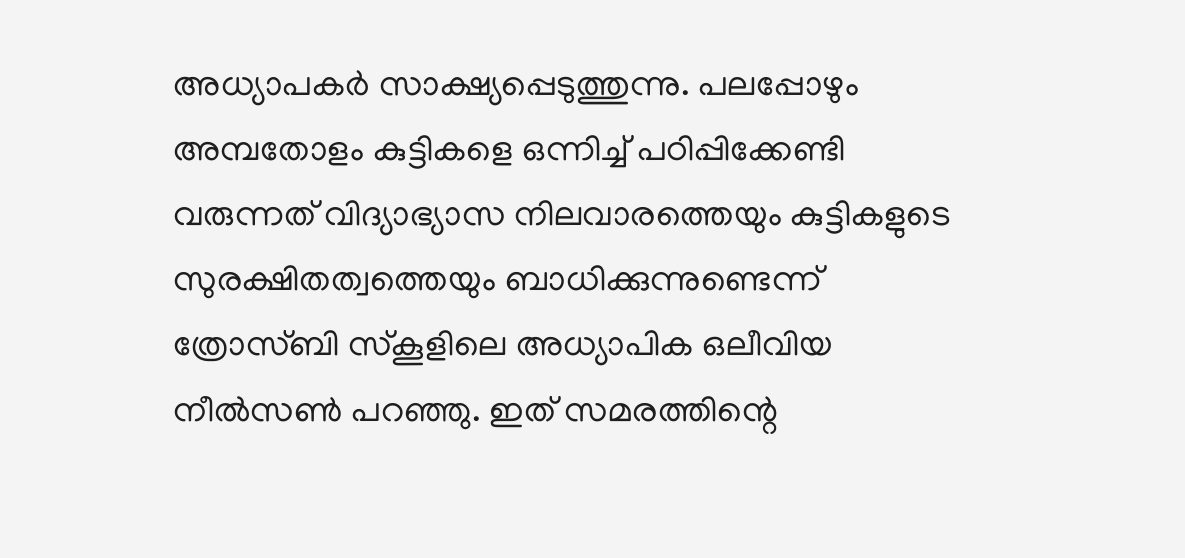അധ്യാപകർ സാക്ഷ്യപ്പെടുത്തുന്നു. പലപ്പോഴും അമ്പതോളം കുട്ടികളെ ഒന്നിച്ച് പഠിപ്പിക്കേണ്ടി വരുന്നത് വിദ്യാഭ്യാസ നിലവാരത്തെയും കുട്ടികളുടെ സുരക്ഷിതത്വത്തെയും ബാധിക്കുന്നുണ്ടെന്ന് ത്രോസ്ബി സ്കൂളിലെ അധ്യാപിക ഒലീവിയ നീൽസൺ പറഞ്ഞു. ഇത് സമരത്തിന്റെ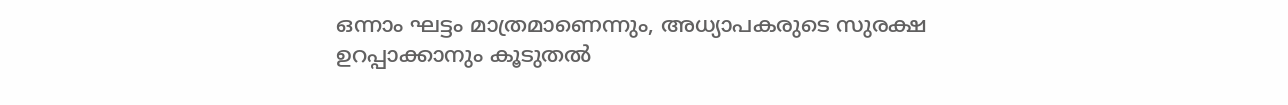ഒന്നാം ഘട്ടം മാത്രമാണെന്നും, അധ്യാപകരുടെ സുരക്ഷ ഉറപ്പാക്കാനും കൂടുതൽ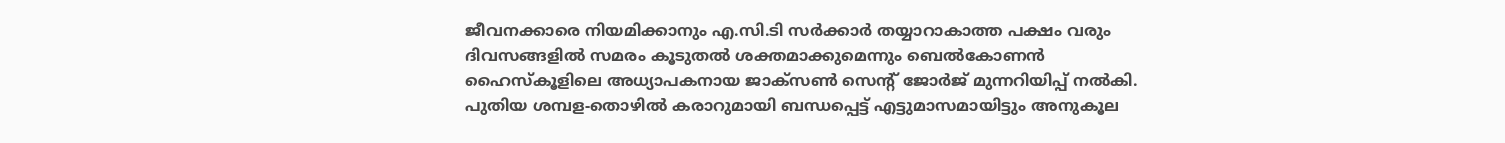ജീവനക്കാരെ നിയമിക്കാനും എ.സി.ടി സർക്കാർ തയ്യാറാകാത്ത പക്ഷം വരും ദിവസങ്ങളിൽ സമരം കൂടുതൽ ശക്തമാക്കുമെന്നും ബെൽകോണൻ ഹൈസ്കൂളിലെ അധ്യാപകനായ ജാക്സൺ സെന്റ് ജോർജ് മുന്നറിയിപ്പ് നൽകി. പുതിയ ശമ്പള-തൊഴിൽ കരാറുമായി ബന്ധപ്പെട്ട് എട്ടുമാസമായിട്ടും അനുകൂല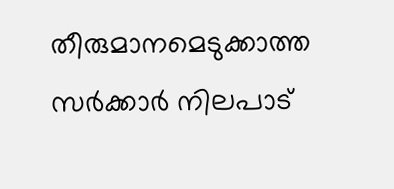തീരുമാനമെടുക്കാത്ത സർക്കാർ നിലപാട്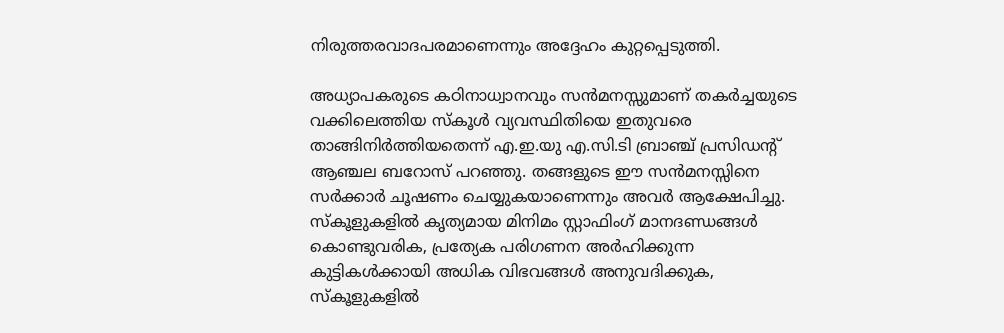നിരുത്തരവാദപരമാണെന്നും അദ്ദേഹം കുറ്റപ്പെടുത്തി.

അധ്യാപകരുടെ കഠിനാധ്വാനവും സൻമനസ്സുമാണ് തകർച്ചയുടെ വക്കിലെത്തിയ സ്കൂൾ വ്യവസ്ഥിതിയെ ഇതുവരെ താങ്ങിനിർത്തിയതെന്ന് എ.ഇ.യു എ.സി.ടി ബ്രാഞ്ച് പ്രസിഡന്റ് ആഞ്ചല ബറോസ് പറഞ്ഞു. തങ്ങളുടെ ഈ സൻമനസ്സിനെ സർക്കാർ ചൂഷണം ചെയ്യുകയാണെന്നും അവർ ആക്ഷേപിച്ചു. സ്കൂളുകളിൽ കൃത്യമായ മിനിമം സ്റ്റാഫിംഗ് മാനദണ്ഡങ്ങൾ കൊണ്ടുവരിക, പ്രത്യേക പരിഗണന അർഹിക്കുന്ന കുട്ടികൾക്കായി അധിക വിഭവങ്ങൾ അനുവദിക്കുക, സ്കൂളുകളിൽ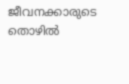ജീവനക്കാരുടെ തൊഴിൽ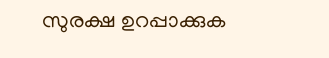സുരക്ഷ ഉറപ്പാക്കുക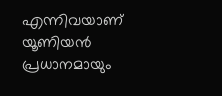എന്നിവയാണ് യൂണിയൻ പ്രധാനമായും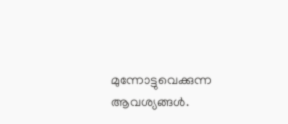മുന്നോട്ടുവെക്കുന്ന ആവശ്യങ്ങൾ.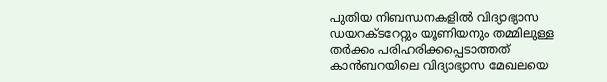പുതിയ നിബന്ധനകളിൽ വിദ്യാഭ്യാസ ഡയറക്ടറേറ്റും യൂണിയനും തമ്മിലുള്ള തർക്കം പരിഹരിക്കപ്പെടാത്തത് കാൻബറയിലെ വിദ്യാഭ്യാസ മേഖലയെ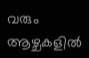വരും ആഴ്ചകളിൽ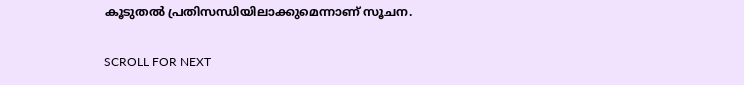കൂടുതൽ പ്രതിസന്ധിയിലാക്കുമെന്നാണ് സൂചന.

SCROLL FOR NEXT